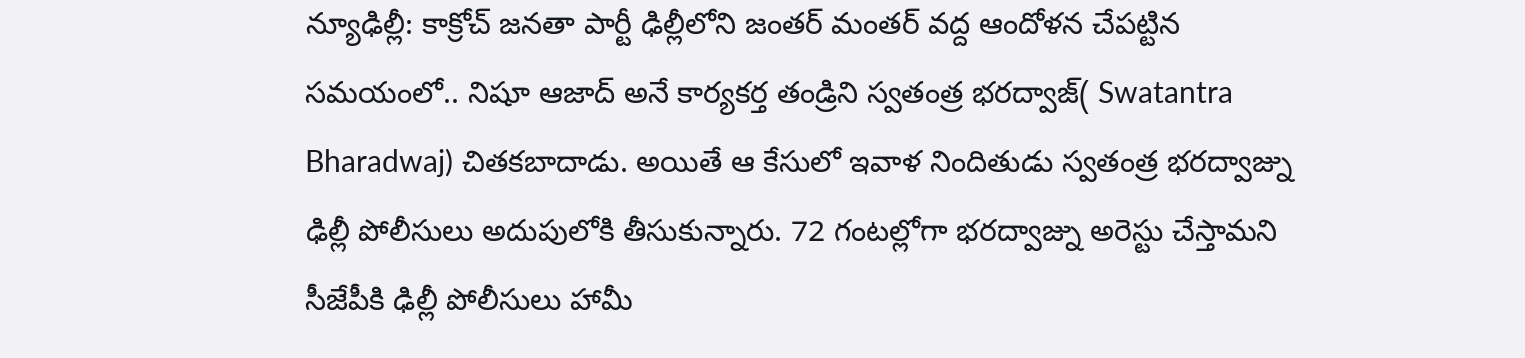న్యూఢిల్లీ: కాక్రోచ్ జనతా పార్టీ ఢిల్లీలోని జంతర్ మంతర్ వద్ద ఆందోళన చేపట్టిన సమయంలో.. నిషూ ఆజాద్ అనే కార్యకర్త తండ్రిని స్వతంత్ర భరద్వాజ్( Swatantra Bharadwaj) చితకబాదాడు. అయితే ఆ కేసులో ఇవాళ నిందితుడు స్వతంత్ర భరద్వాజ్ను ఢిల్లీ పోలీసులు అదుపులోకి తీసుకున్నారు. 72 గంటల్లోగా భరద్వాజ్ను అరెస్టు చేస్తామని సీజేపీకి ఢిల్లీ పోలీసులు హామీ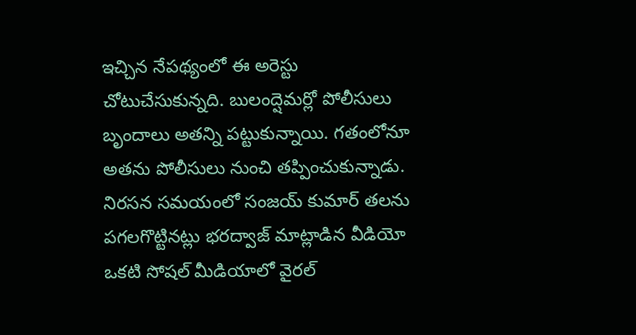ఇచ్చిన నేపథ్యంలో ఈ అరెస్టు చోటుచేసుకున్నది. బులంద్షెమర్లో పోలీసులు బృందాలు అతన్ని పట్టుకున్నాయి. గతంలోనూ అతను పోలీసులు నుంచి తప్పించుకున్నాడు. నిరసన సమయంలో సంజయ్ కుమార్ తలను పగలగొట్టినట్లు భరద్వాజ్ మాట్లాడిన వీడియో ఒకటి సోషల్ మీడియాలో వైరల్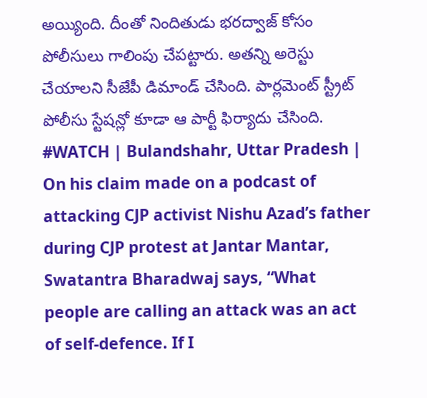అయ్యింది. దీంతో నిందితుడు భరద్వాజ్ కోసం పోలీసులు గాలింపు చేపట్టారు. అతన్ని అరెస్టు చేయాలని సీజేపీ డిమాండ్ చేసింది. పార్లమెంట్ స్ట్రీట్ పోలీసు స్టేషన్లో కూడా ఆ పార్టీ ఫిర్యాదు చేసింది.
#WATCH | Bulandshahr, Uttar Pradesh | On his claim made on a podcast of attacking CJP activist Nishu Azad’s father during CJP protest at Jantar Mantar, Swatantra Bharadwaj says, “What people are calling an attack was an act of self-defence. If I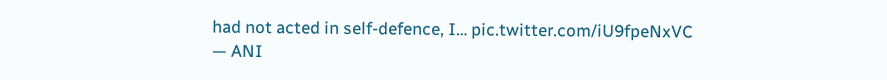had not acted in self-defence, I… pic.twitter.com/iU9fpeNxVC
— ANI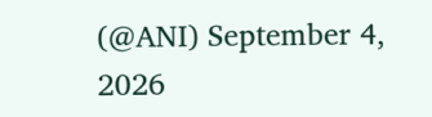(@ANI) September 4, 2026